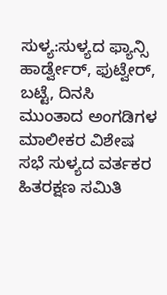ಸುಳ್ಯ:ಸುಳ್ಯದ ಫ್ಯಾನ್ಸಿ ಹಾರ್ಡ್ವೇರ್, ಫುಟ್ವೇರ್, ಬಟ್ಟೆ, ದಿನಸಿ ಮುಂತಾದ ಅಂಗಡಿಗಳ ಮಾಲೀಕರ ವಿಶೇಷ ಸಭೆ ಸುಳ್ಯದ ವರ್ತಕರ ಹಿತರಕ್ಷಣ ಸಮಿತಿ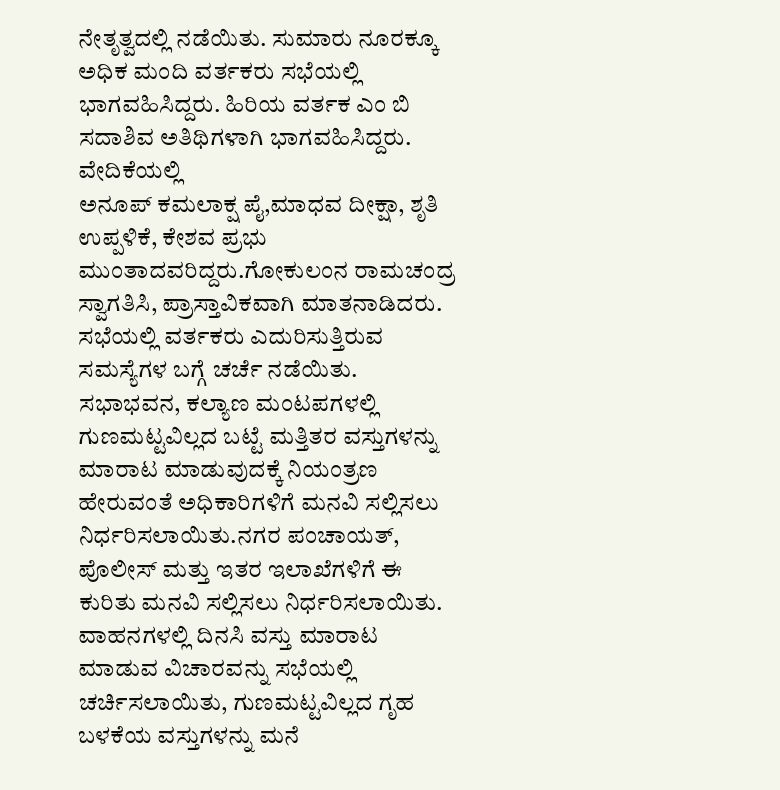ನೇತೃತ್ವದಲ್ಲಿ ನಡೆಯಿತು. ಸುಮಾರು ನೂರಕ್ಕೂ ಅಧಿಕ ಮಂದಿ ವರ್ತಕರು ಸಭೆಯಲ್ಲಿ ಭಾಗವಹಿಸಿದ್ದರು. ಹಿರಿಯ ವರ್ತಕ ಎಂ ಬಿ ಸದಾಶಿವ ಅತಿಥಿಗಳಾಗಿ ಭಾಗವಹಿಸಿದ್ದರು. ವೇದಿಕೆಯಲ್ಲಿ
ಅನೂಪ್ ಕಮಲಾಕ್ಷ ಪೈ,ಮಾಧವ ದೀಕ್ಷಾ, ಶೃತಿ ಉಪ್ಪಳಿಕೆ, ಕೇಶವ ಪ್ರಭು ಮುಂತಾದವರಿದ್ದರು.ಗೋಕುಲಂನ ರಾಮಚಂದ್ರ ಸ್ವಾಗತಿಸಿ, ಪ್ರಾಸ್ತಾವಿಕವಾಗಿ ಮಾತನಾಡಿದರು.
ಸಭೆಯಲ್ಲಿ ವರ್ತಕರು ಎದುರಿಸುತ್ತಿರುವ ಸಮಸ್ಯೆಗಳ ಬಗ್ಗೆ ಚರ್ಚೆ ನಡೆಯಿತು. ಸಭಾಭವನ, ಕಲ್ಯಾಣ ಮಂಟಪಗಳಲ್ಲಿ ಗುಣಮಟ್ಟವಿಲ್ಲದ ಬಟ್ಟೆ ಮತ್ತಿತರ ವಸ್ತುಗಳನ್ನು ಮಾರಾಟ ಮಾಡುವುದಕ್ಕೆ ನಿಯಂತ್ರಣ ಹೇರುವಂತೆ ಅಧಿಕಾರಿಗಳಿಗೆ ಮನವಿ ಸಲ್ಲಿಸಲು ನಿರ್ಧರಿಸಲಾಯಿತು.ನಗರ ಪಂಚಾಯತ್, ಪೊಲೀಸ್ ಮತ್ತು ಇತರ ಇಲಾಖೆಗಳಿಗೆ ಈ ಕುರಿತು ಮನವಿ ಸಲ್ಲಿಸಲು ನಿರ್ಧರಿಸಲಾಯಿತು.
ವಾಹನಗಳಲ್ಲಿ ದಿನಸಿ ವಸ್ತು ಮಾರಾಟ ಮಾಡುವ ವಿಚಾರವನ್ನು ಸಭೆಯಲ್ಲಿ ಚರ್ಚಿಸಲಾಯಿತು, ಗುಣಮಟ್ಟವಿಲ್ಲದ ಗೃಹ ಬಳಕೆಯ ವಸ್ತುಗಳನ್ನು ಮನೆ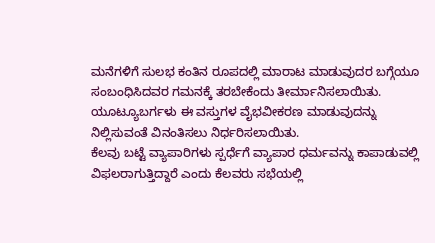ಮನೆಗಳಿಗೆ ಸುಲಭ ಕಂತಿನ ರೂಪದಲ್ಲಿ ಮಾರಾಟ ಮಾಡುವುದರ ಬಗ್ಗೆಯೂ ಸಂಬಂಧಿಸಿದವರ ಗಮನಕ್ಕೆ ತರಬೇಕೆಂದು ತೀರ್ಮಾನಿಸಲಾಯಿತು. ಯೂಟ್ಯೂಬರ್ಗಳು ಈ ವಸ್ತುಗಳ ವೈಭವೀಕರಣ ಮಾಡುವುದನ್ನು ನಿಲ್ಲಿಸುವಂತೆ ವಿನಂತಿಸಲು ನಿರ್ಧರಿಸಲಾಯಿತು.
ಕೆಲವು ಬಟ್ಟೆ ವ್ಯಾಪಾರಿಗಳು ಸ್ಪರ್ಧೆಗೆ ವ್ಯಾಪಾರ ಧರ್ಮವನ್ನು ಕಾಪಾಡುವಲ್ಲಿ ವಿಫಲರಾಗುತ್ತಿದ್ದಾರೆ ಎಂದು ಕೆಲವರು ಸಭೆಯಲ್ಲಿ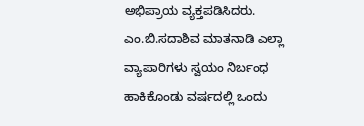ಅಭಿಪ್ರಾಯ ವ್ಯಕ್ತಪಡಿಸಿದರು.
ಎಂ.ಬಿ.ಸದಾಶಿವ ಮಾತನಾಡಿ ಎಲ್ಲಾ ವ್ಯಾಪಾರಿಗಳು ಸ್ವಯಂ ನಿರ್ಬಂಧ ಹಾಕಿಕೊಂಡು ವರ್ಷದಲ್ಲಿ ಒಂದು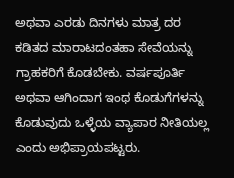ಅಥವಾ ಎರಡು ದಿನಗಳು ಮಾತ್ರ ದರ ಕಡಿತದ ಮಾರಾಟದಂತಹಾ ಸೇವೆಯನ್ನು ಗ್ರಾಹಕರಿಗೆ ಕೊಡಬೇಕು. ವರ್ಷಪೂರ್ತಿ ಅಥವಾ ಆಗಿಂದಾಗ ಇಂಥ ಕೊಡುಗೆಗಳನ್ನು ಕೊಡುವುದು ಒಳ್ಳೆಯ ವ್ಯಾಪಾರ ನೀತಿಯಲ್ಲ ಎಂದು ಅಭಿಪ್ರಾಯಪಟ್ಟರು.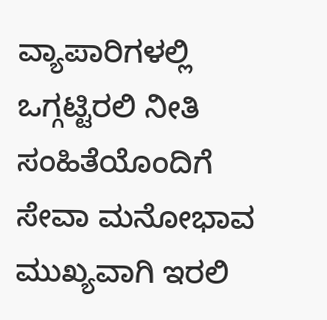ವ್ಯಾಪಾರಿಗಳಲ್ಲಿ ಒಗ್ಗಟ್ಟಿರಲಿ ನೀತಿ ಸಂಹಿತೆಯೊಂದಿಗೆ ಸೇವಾ ಮನೋಭಾವ ಮುಖ್ಯವಾಗಿ ಇರಲಿ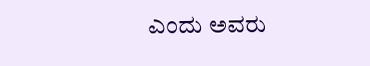ಎಂದು ಅವರು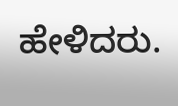ಹೇಳಿದರು.